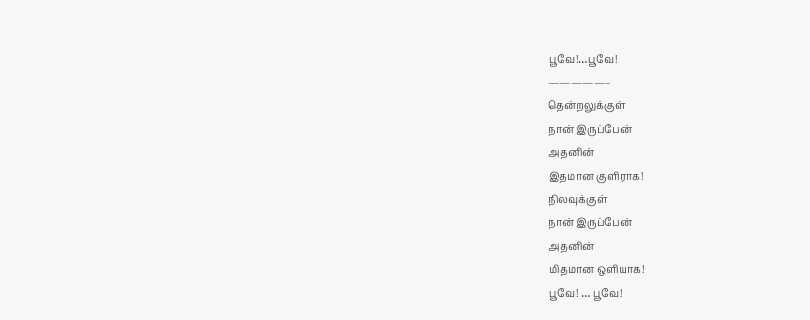பூவே!…பூவே!
—————–
தென்றலுக்குள்
நான் இருப்பேன்
அதனின்
இதமான குளிராக!
நிலவுக்குள்
நான் இருப்பேன்
அதனின்
மிதமான ஒளியாக!
பூவே! … பூவே!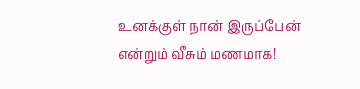உனக்குள் நான் இருப்பேன்
என்றும் வீசும் மணமாக!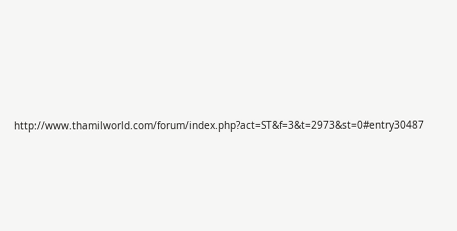http://www.thamilworld.com/forum/index.php?act=ST&f=3&t=2973&st=0#entry30487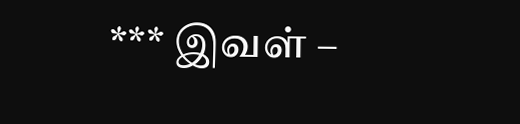*** இவள் –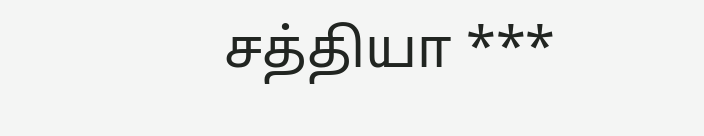சத்தியா ***